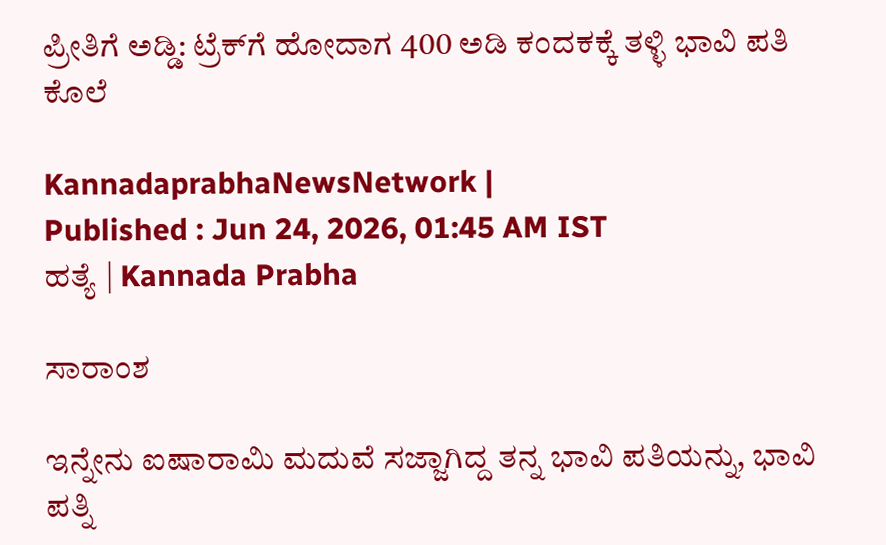ಪ್ರೀತಿಗೆ ಅಡ್ಡಿ: ಟ್ರೆಕ್‌ಗೆ ಹೋದಾಗ 400 ಅಡಿ ಕಂದಕಕ್ಕೆ ತಳ್ಳಿ ಭಾವಿ ಪತಿ ಕೊಲೆ

KannadaprabhaNewsNetwork |
Published : Jun 24, 2026, 01:45 AM IST
ಹತ್ಯೆ | Kannada Prabha

ಸಾರಾಂಶ

ಇನ್ನೇನು ಐಷಾರಾಮಿ ಮದುವೆ ಸಜ್ಜಾಗಿದ್ದ ತನ್ನ ಭಾವಿ ಪತಿಯನ್ನು, ಭಾವಿ ಪತ್ನಿ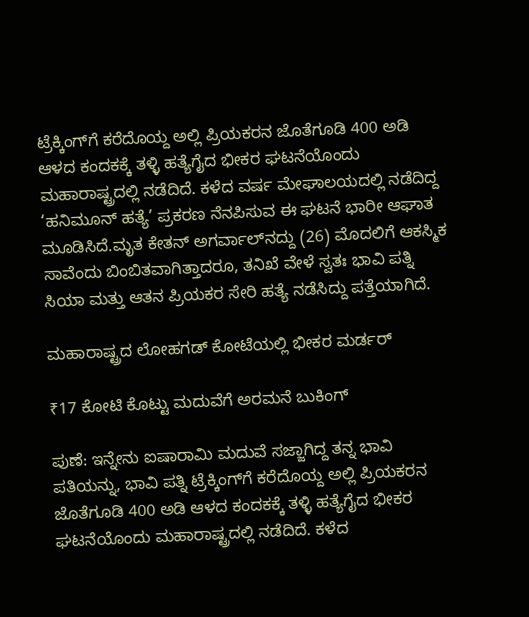ಟ್ರೆಕ್ಕಿಂಗ್‌ಗೆ ಕರೆದೊಯ್ದ ಅಲ್ಲಿ ಪ್ರಿಯಕರನ ಜೊತೆಗೂಡಿ 400 ಅಡಿ ಆಳದ ಕಂದಕಕ್ಕೆ ತಳ್ಳಿ ಹತ್ಯೆಗೈದ ಭೀಕರ ಘಟನೆಯೊಂದು ಮಹಾರಾಷ್ಟ್ರದಲ್ಲಿ ನಡೆದಿದೆ. ಕಳೆದ ವರ್ಷ ಮೇಘಾಲಯದಲ್ಲಿ ನಡೆದಿದ್ದ ‘ಹನಿಮೂನ್‌ ಹತ್ಯೆ’ ಪ್ರಕರಣ ನೆನಪಿಸುವ ಈ ಘಟನೆ ಭಾರೀ ಆಘಾತ ಮೂಡಿಸಿದೆ.ಮೃತ ಕೇತನ್‌ ಅಗರ್ವಾಲ್‌ನದ್ದು (26) ಮೊದಲಿಗೆ ಆಕಸ್ಮಿಕ ಸಾವೆಂದು ಬಿಂಬಿತವಾಗಿತ್ತಾದರೂ, ತನಿಖೆ ವೇಳೆ ಸ್ವತಃ ಭಾವಿ ಪತ್ನಿ ಸಿಯಾ ಮತ್ತು ಆತನ ಪ್ರಿಯಕರ ಸೇರಿ ಹತ್ಯೆ ನಡೆಸಿದ್ದು ಪತ್ತೆಯಾಗಿದೆ.

ಮಹಾರಾಷ್ಟ್ರದ ಲೋಹಗಡ್ ಕೋಟೆಯಲ್ಲಿ ಭೀಕರ ಮರ್ಡರ್‌

₹17 ಕೋಟಿ ಕೊಟ್ಟು ಮದುವೆಗೆ ಅರಮನೆ ಬುಕಿಂಗ್‌

ಪುಣೆ: ಇನ್ನೇನು ಐಷಾರಾಮಿ ಮದುವೆ ಸಜ್ಜಾಗಿದ್ದ ತನ್ನ ಭಾವಿ ಪತಿಯನ್ನು, ಭಾವಿ ಪತ್ನಿ ಟ್ರೆಕ್ಕಿಂಗ್‌ಗೆ ಕರೆದೊಯ್ದ ಅಲ್ಲಿ ಪ್ರಿಯಕರನ ಜೊತೆಗೂಡಿ 400 ಅಡಿ ಆಳದ ಕಂದಕಕ್ಕೆ ತಳ್ಳಿ ಹತ್ಯೆಗೈದ ಭೀಕರ ಘಟನೆಯೊಂದು ಮಹಾರಾಷ್ಟ್ರದಲ್ಲಿ ನಡೆದಿದೆ. ಕಳೆದ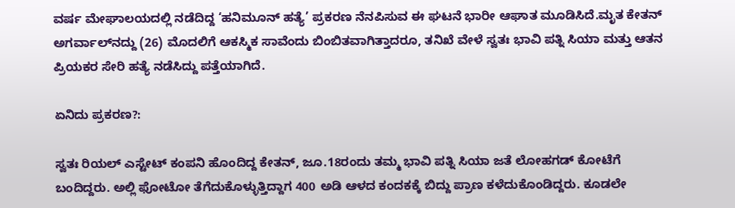ವರ್ಷ ಮೇಘಾಲಯದಲ್ಲಿ ನಡೆದಿದ್ದ ‘ಹನಿಮೂನ್‌ ಹತ್ಯೆ’ ಪ್ರಕರಣ ನೆನಪಿಸುವ ಈ ಘಟನೆ ಭಾರೀ ಆಘಾತ ಮೂಡಿಸಿದೆ.ಮೃತ ಕೇತನ್‌ ಅಗರ್ವಾಲ್‌ನದ್ದು (26) ಮೊದಲಿಗೆ ಆಕಸ್ಮಿಕ ಸಾವೆಂದು ಬಿಂಬಿತವಾಗಿತ್ತಾದರೂ, ತನಿಖೆ ವೇಳೆ ಸ್ವತಃ ಭಾವಿ ಪತ್ನಿ ಸಿಯಾ ಮತ್ತು ಆತನ ಪ್ರಿಯಕರ ಸೇರಿ ಹತ್ಯೆ ನಡೆಸಿದ್ದು ಪತ್ತೆಯಾಗಿದೆ.

ಏನಿದು ಪ್ರಕರಣ?:

ಸ್ವತಃ ರಿಯಲ್‌ ಎಸ್ಟೇಟ್‌ ಕಂಪನಿ ಹೊಂದಿದ್ದ ಕೇತನ್‌, ಜೂ.18ರಂದು ತಮ್ಮ ಭಾವಿ ಪತ್ನಿ ಸಿಯಾ ಜತೆ ಲೋಹಗಡ್‌ ಕೋಟೆಗೆ ಬಂದಿದ್ದರು. ಅಲ್ಲಿ ಫೋಟೋ ತೆಗೆದುಕೊಳ್ಳುತ್ತಿದ್ದಾಗ 400 ಅಡಿ ಆಳದ ಕಂದಕಕ್ಕೆ ಬಿದ್ದು ಪ್ರಾಣ ಕಳೆದುಕೊಂಡಿದ್ದರು. ಕೂಡಲೇ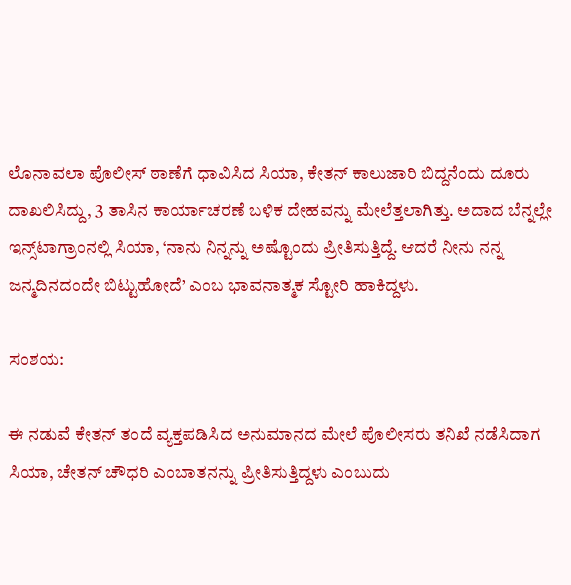ಲೊನಾವಲಾ ಪೊಲೀಸ್‌ ಠಾಣೆಗೆ ಧಾವಿಸಿದ ಸಿಯಾ, ಕೇತನ್‌ ಕಾಲುಜಾರಿ ಬಿದ್ದನೆಂದು ದೂರು ದಾಖಲಿಸಿದ್ದು, 3 ತಾಸಿನ ಕಾರ್ಯಾಚರಣೆ ಬಳಿಕ ದೇಹವನ್ನು ಮೇಲೆತ್ತಲಾಗಿತ್ತು. ಅದಾದ ಬೆನ್ನಲ್ಲೇ ಇನ್ಸ್‌ಟಾಗ್ರಾಂನಲ್ಲಿ ಸಿಯಾ, ‘ನಾನು ನಿನ್ನನ್ನು ಅಷ್ಟೊಂದು ಪ್ರೀತಿಸುತ್ತಿದ್ದೆ. ಆದರೆ ನೀನು ನನ್ನ ಜನ್ಮದಿನದಂದೇ ಬಿಟ್ಟುಹೋದೆ’ ಎಂಬ ಭಾವನಾತ್ಮಕ ಸ್ಟೋರಿ ಹಾಕಿದ್ದಳು.

ಸಂಶಯ:

ಈ ನಡುವೆ ಕೇತನ್‌ ತಂದೆ ವ್ಯಕ್ತಪಡಿಸಿದ ಅನುಮಾನದ ಮೇಲೆ ಪೊಲೀಸರು ತನಿಖೆ ನಡೆಸಿದಾಗ ಸಿಯಾ, ಚೇತನ್‌ ಚೌಧರಿ ಎಂಬಾತನನ್ನು ಪ್ರೀತಿಸುತ್ತಿದ್ದಳು ಎಂಬುದು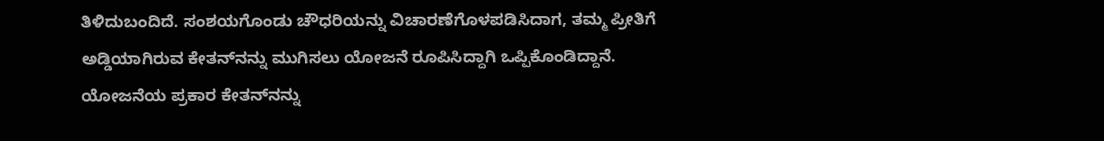ತಿಳಿದುಬಂದಿದೆ. ಸಂಶಯಗೊಂಡು ಚೌಧರಿಯನ್ನು ವಿಚಾರಣೆಗೊಳಪಡಿಸಿದಾಗ, ತಮ್ಮ ಪ್ರೀತಿಗೆ ಅಡ್ಡಿಯಾಗಿರುವ ಕೇತನ್‌ನನ್ನು ಮುಗಿಸಲು ಯೋಜನೆ ರೂಪಿಸಿದ್ದಾಗಿ ಒಪ್ಪಿಕೊಂಡಿದ್ದಾನೆ. ಯೋಜನೆಯ ಪ್ರಕಾರ ಕೇತನ್‌ನನ್ನು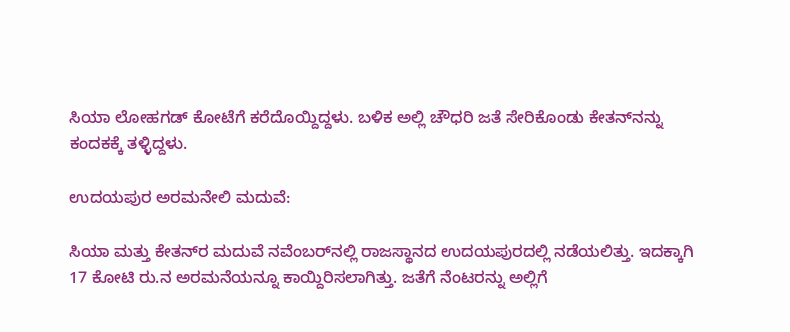ಸಿಯಾ ಲೋಹಗಡ್ ಕೋಟೆಗೆ ಕರೆದೊಯ್ದಿದ್ದಳು. ಬಳಿಕ ಅಲ್ಲಿ ಚೌಧರಿ ಜತೆ ಸೇರಿಕೊಂಡು ಕೇತನ್‌ನನ್ನು ಕಂದಕಕ್ಕೆ ತಳ್ಳಿದ್ದಳು.

ಉದಯಪುರ ಅರಮನೇಲಿ ಮದುವೆ:

ಸಿಯಾ ಮತ್ತು ಕೇತನ್‌ರ ಮದುವೆ ನವೆಂಬರ್‌ನಲ್ಲಿ ರಾಜಸ್ಥಾನದ ಉದಯಪುರದಲ್ಲಿ ನಡೆಯಲಿತ್ತು. ಇದಕ್ಕಾಗಿ 17 ಕೋಟಿ ರು.ನ ಅರಮನೆಯನ್ನೂ ಕಾಯ್ದಿರಿಸಲಾಗಿತ್ತು. ಜತೆಗೆ ನೆಂಟರನ್ನು ಅಲ್ಲಿಗೆ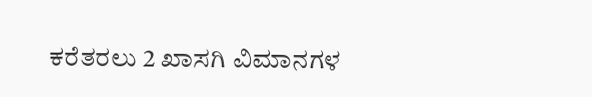ಕರೆತರಲು 2 ಖಾಸಗಿ ವಿಮಾನಗಳ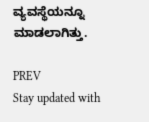ವ್ಯವಸ್ಥೆಯನ್ನೂ ಮಾಡಲಾಗಿತ್ತು.

PREV
Stay updated with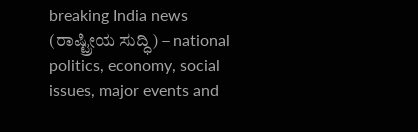breaking India news (ರಾಷ್ಟ್ರೀಯ ಸುದ್ಧಿ) – national politics, economy, social issues, major events and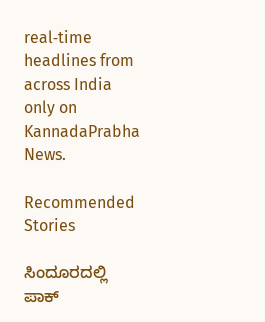real‑time headlines from across India only on KannadaPrabha News.

Recommended Stories

ಸಿಂದೂರದಲ್ಲಿ ಪಾಕ್‌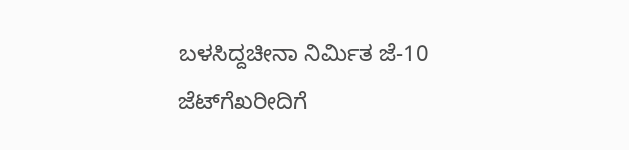ಬಳಸಿದ್ದಚೀನಾ ನಿರ್ಮಿತ ಜೆ-10 ಜೆಟ್‌ಗೆಖರೀದಿಗೆ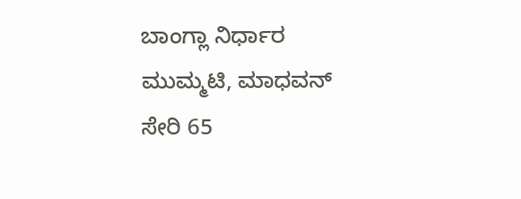ಬಾಂಗ್ಲಾ ನಿರ್ಧಾರ
ಮುಮ್ಮಟಿ, ಮಾಧವನ್‌ ಸೇರಿ 65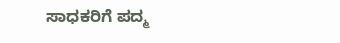ಸಾಧಕರಿಗೆ ಪದ್ಮ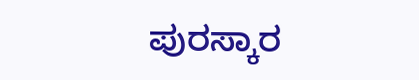ಪುರಸ್ಕಾರ